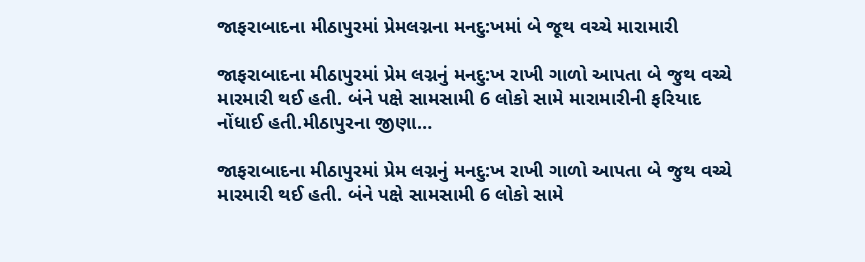જાફરાબાદના મીઠાપુરમાં પ્રેમલગ્નના મનદુ:ખમાં બે જૂથ વચ્ચે મારામારી

જાફરાબાદના મીઠાપુરમાં પ્રેમ લગ્નનું મનદુ:ખ રાખી ગાળો આપતા બે જુથ વચ્ચે મારમારી થઈ હતી. બંને પક્ષે સામસામી 6 લોકો સામે મારામારીની ફરિયાદ નોંધાઈ હતી.મીઠાપુરના જીણા…

જાફરાબાદના મીઠાપુરમાં પ્રેમ લગ્નનું મનદુ:ખ રાખી ગાળો આપતા બે જુથ વચ્ચે મારમારી થઈ હતી. બંને પક્ષે સામસામી 6 લોકો સામે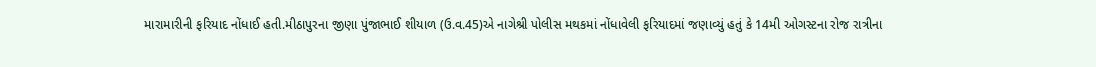મારામારીની ફરિયાદ નોંધાઈ હતી.મીઠાપુરના જીણા પુંજાભાઈ શીયાળ (ઉ.વ.45)એ નાગેશ્રી પોલીસ મથકમાં નોંધાવેલી ફરિયાદમાં જણાવ્યું હતું કે 14મી ઓગસ્ટના રોજ રાત્રીના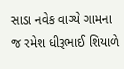સાડા નવેક વાગ્યે ગામના જ રમેશ ધીરૂભાઈ શિયાળે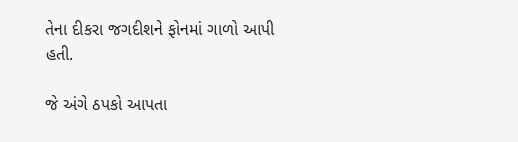તેના દીકરા જગદીશને ફોનમાં ગાળો આપી હતી.

જે અંગે ઠપકો આપતા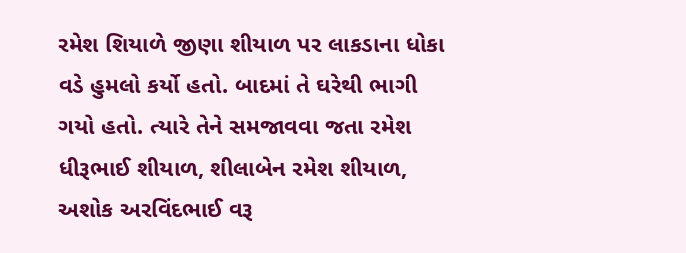રમેશ શિયાળે જીણા શીયાળ પર લાકડાના ધોકા વડે હુમલો કર્યો હતો. બાદમાં તે ઘરેથી ભાગી ગયો હતો. ત્યારે તેને સમજાવવા જતા રમેશ ધીરૂભાઈ શીયાળ, શીલાબેન રમેશ શીયાળ, અશોક અરવિંદભાઈ વરૂ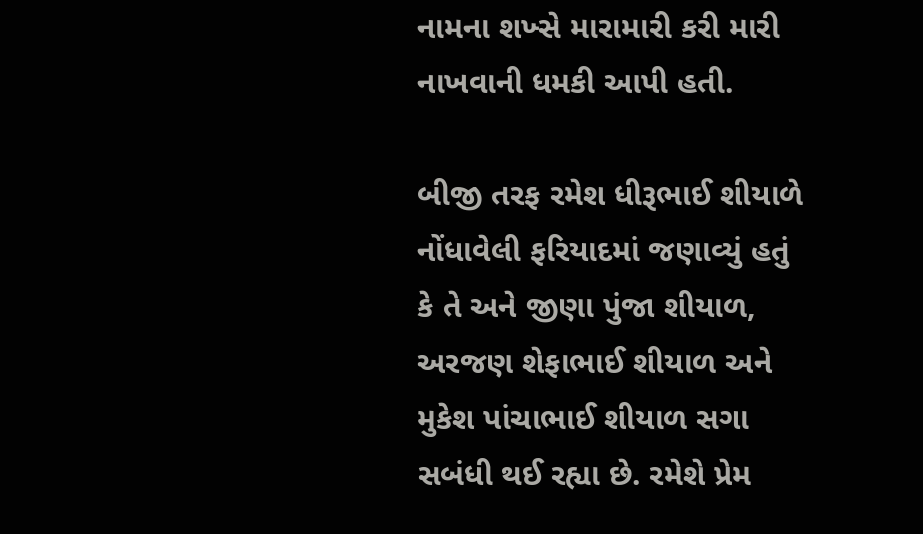નામના શખ્સે મારામારી કરી મારી નાખવાની ધમકી આપી હતી.

બીજી તરફ રમેશ ધીરૂભાઈ શીયાળે નોંધાવેલી ફરિયાદમાં જણાવ્યું હતું કે તે અને જીણા પુંજા શીયાળ, અરજણ શેફાભાઈ શીયાળ અને મુકેશ પાંચાભાઈ શીયાળ સગા સબંધી થઈ રહ્યા છે. રમેશે પ્રેમ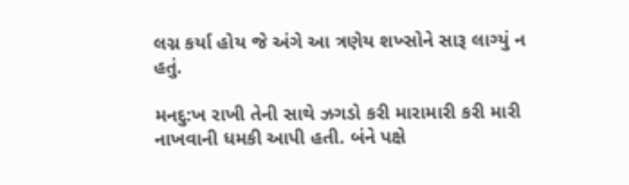લગ્ન કર્યા હોય જે અંગે આ ત્રણેય શખ્સોને સારૂ લાગ્યું ન હતું.

મનદુ:ખ રાખી તેની સાથે ઝગડો કરી મારામારી કરી મારી નાખવાની ધમકી આપી હતી. બંને પક્ષે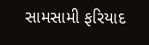સામસામી ફરિયાદ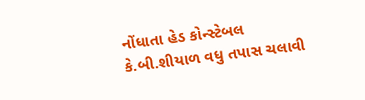નોંધાતા હેડ કોન્સ્ટેબલ કે.બી.શીયાળ વધુ તપાસ ચલાવી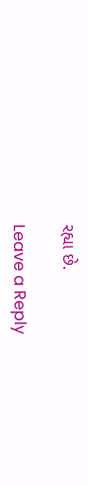રહ્યા છે.

Leave a Reply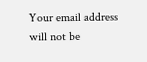Your email address will not be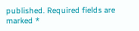published. Required fields are marked *